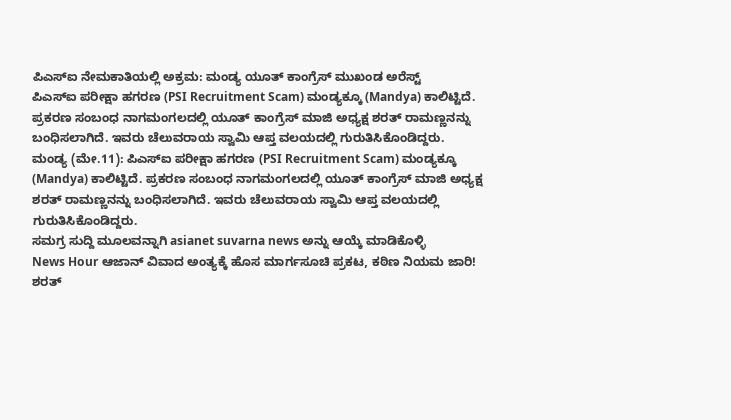ಪಿಎಸ್ಐ ನೇಮಕಾತಿಯಲ್ಲಿ ಅಕ್ರಮ: ಮಂಡ್ಯ ಯೂತ್ ಕಾಂಗ್ರೆಸ್ ಮುಖಂಡ ಅರೆಸ್ಟ್
ಪಿಎಸ್ಐ ಪರೀಕ್ಷಾ ಹಗರಣ (PSI Recruitment Scam) ಮಂಡ್ಯಕ್ಕೂ (Mandya) ಕಾಲಿಟ್ಟಿದೆ. ಪ್ರಕರಣ ಸಂಬಂಧ ನಾಗಮಂಗಲದಲ್ಲಿ ಯೂತ್ ಕಾಂಗ್ರೆಸ್ ಮಾಜಿ ಅಧ್ಯಕ್ಷ ಶರತ್ ರಾಮಣ್ಣನನ್ನು ಬಂಧಿಸಲಾಗಿದೆ. ಇವರು ಚೆಲುವರಾಯ ಸ್ವಾಮಿ ಆಪ್ತ ವಲಯದಲ್ಲಿ ಗುರುತಿಸಿಕೊಂಡಿದ್ದರು.
ಮಂಡ್ಯ (ಮೇ.11): ಪಿಎಸ್ಐ ಪರೀಕ್ಷಾ ಹಗರಣ (PSI Recruitment Scam) ಮಂಡ್ಯಕ್ಕೂ (Mandya) ಕಾಲಿಟ್ಟಿದೆ. ಪ್ರಕರಣ ಸಂಬಂಧ ನಾಗಮಂಗಲದಲ್ಲಿ ಯೂತ್ ಕಾಂಗ್ರೆಸ್ ಮಾಜಿ ಅಧ್ಯಕ್ಷ ಶರತ್ ರಾಮಣ್ಣನನ್ನು ಬಂಧಿಸಲಾಗಿದೆ. ಇವರು ಚೆಲುವರಾಯ ಸ್ವಾಮಿ ಆಪ್ತ ವಲಯದಲ್ಲಿ ಗುರುತಿಸಿಕೊಂಡಿದ್ದರು.
ಸಮಗ್ರ ಸುದ್ದಿ ಮೂಲವನ್ನಾಗಿ asianet suvarna news ಅನ್ನು ಆಯ್ಕೆ ಮಾಡಿಕೊಳ್ಳಿ
News Hour ಆಜಾನ್ ವಿವಾದ ಅಂತ್ಯಕ್ಕೆ ಹೊಸ ಮಾರ್ಗಸೂಚಿ ಪ್ರಕಟ, ಕಠಿಣ ನಿಯಮ ಜಾರಿ!
ಶರತ್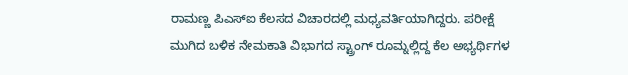ರಾಮಣ್ಣ ಪಿಎಸ್ಐ ಕೆಲಸದ ವಿಚಾರದಲ್ಲಿ ಮಧ್ಯವರ್ತಿಯಾಗಿದ್ದರು. ಪರೀಕ್ಷೆ ಮುಗಿದ ಬಳಿಕ ನೇಮಕಾತಿ ವಿಭಾಗದ ಸ್ಟ್ರಾಂಗ್ ರೂಮ್ನಲ್ಲಿದ್ದ ಕೆಲ ಅಭ್ಯರ್ಥಿಗಳ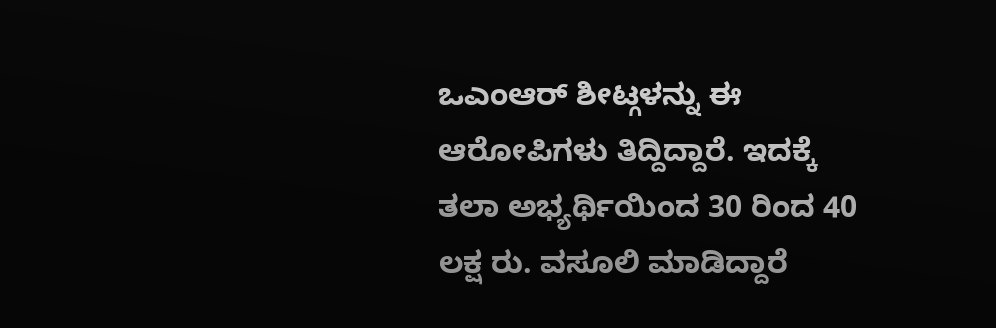ಒಎಂಆರ್ ಶೀಟ್ಗಳನ್ನು ಈ ಆರೋಪಿಗಳು ತಿದ್ದಿದ್ದಾರೆ. ಇದಕ್ಕೆ ತಲಾ ಅಭ್ಯರ್ಥಿಯಿಂದ 30 ರಿಂದ 40 ಲಕ್ಷ ರು. ವಸೂಲಿ ಮಾಡಿದ್ದಾರೆ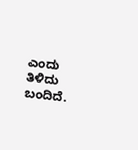ಎಂದು ತಿಳಿದು ಬಂದಿದೆ.